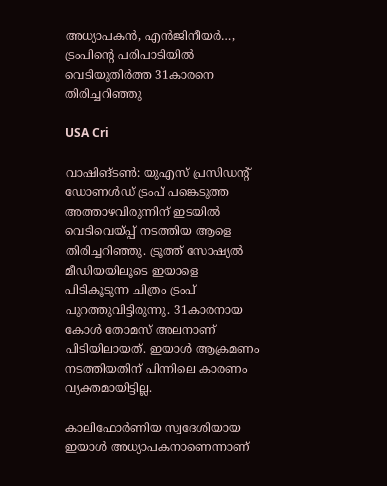അധ്യാപകന്‍, എൻജിനീയർ…, ട്രംപിന്റെ പരിപാടിയില്‍ വെടിയുതിര്‍ത്ത 31കാരനെ തിരിച്ചറിഞ്ഞു

USA Cri

വാഷിങ്ടണ്‍: യുഎസ് പ്രസിഡന്റ് ഡോണള്‍ഡ് ട്രംപ് പങ്കെടുത്ത അത്താഴവിരുന്നിന് ഇടയില്‍ വെടിവെയ്പ്പ് നടത്തിയ ആളെ തിരിച്ചറിഞ്ഞു. ട്രൂത്ത് സോഷ്യല്‍ മീഡിയയിലൂടെ ഇയാളെ പിടികൂടുന്ന ചിത്രം ട്രംപ് പുറത്തുവിട്ടിരുന്നു. 31കാരനായ കോള്‍ തോമസ് അലനാണ് പിടിയിലായത്. ഇയാള്‍ ആക്രമണം നടത്തിയതിന് പിന്നിലെ കാരണം വ്യക്തമായിട്ടില്ല.

കാലിഫോര്‍ണിയ സ്വദേശിയായ ഇയാള്‍ അധ്യാപകനാണെന്നാണ്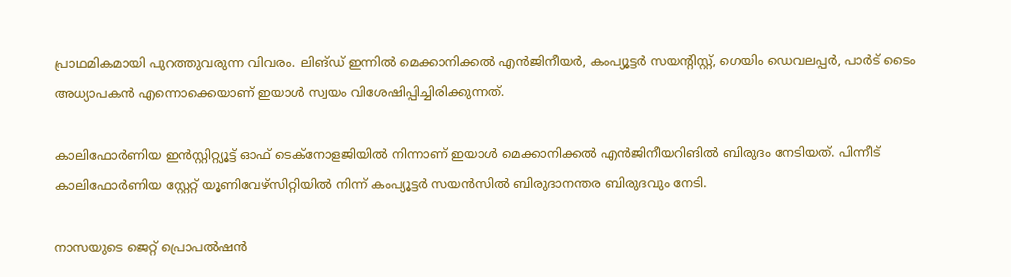പ്രാഥമികമായി പുറത്തുവരുന്ന വിവരം. ലിങ്ഡ് ഇന്നില്‍ മെക്കാനിക്കല്‍ എന്‍ജിനീയര്‍, കംപ്യൂട്ടര്‍ സയന്റിസ്റ്റ്, ഗെയിം ഡെവലപ്പര്‍, പാര്‍ട് ടൈം അധ്യാപകന്‍ എന്നൊക്കെയാണ് ഇയാൾ സ്വയം വിശേഷിപ്പിച്ചിരിക്കുന്നത്.

കാലിഫോര്‍ണിയ ഇന്‍സ്റ്റിറ്റ്യൂട്ട് ഓഫ് ടെക്‌നോളജിയില്‍ നിന്നാണ് ഇയാള്‍ മെക്കാനിക്കല്‍ എന്‍ജിനീയറിങിൽ ബിരുദം നേടിയത്. പിന്നീട് കാലിഫോര്‍ണിയ സ്റ്റേറ്റ് യൂണിവേഴ്‌സിറ്റിയില്‍ നിന്ന് കംപ്യൂട്ടര്‍ സയന്‍സില്‍ ബിരുദാനന്തര ബിരുദവും നേടി.

നാസയുടെ ജെറ്റ് പ്രൊപല്‍ഷന്‍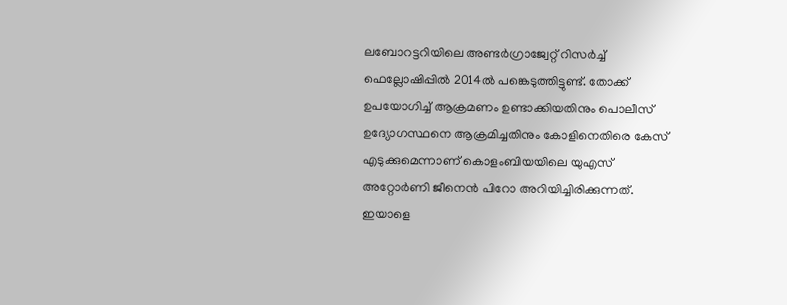ലബോറട്ടറിയിലെ അണ്ടര്‍ഗ്രാജ്വേറ്റ് റിസര്‍ച്ച് ഫെല്ലോഷിപ്പില്‍ 2014ല്‍ പങ്കെടുത്തിട്ടുണ്ട്. തോക്ക് ഉപയോഗിച്ച് ആക്രമണം ഉണ്ടാക്കിയതിനും പൊലീസ് ഉദ്യോഗസ്ഥനെ ആക്രമിച്ചതിനും കോളിനെതിരെ കേസ് എടുക്കുമെന്നാണ് കൊളംബിയയിലെ യുഎസ് അറ്റോര്‍ണി ജീനെന്‍ പിറോ അറിയിച്ചിരിക്കുന്നത്. ഇയാളെ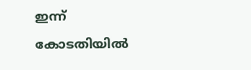ഇന്ന് കോടതിയില്‍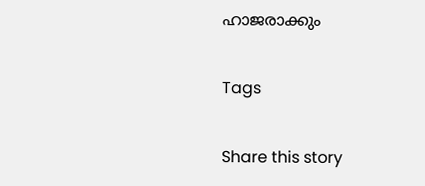ഹാജരാക്കും

Tags

Share this story